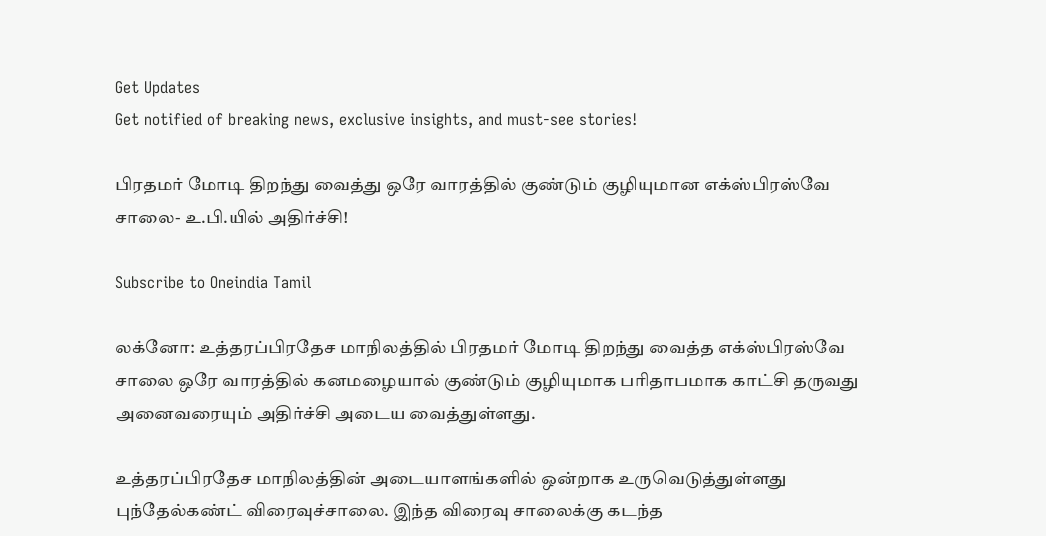Get Updates
Get notified of breaking news, exclusive insights, and must-see stories!

பிரதமர் மோடி திறந்து வைத்து ஒரே வாரத்தில் குண்டும் குழியுமான எக்ஸ்பிரஸ்வே சாலை- உ.பி.யில் அதிர்ச்சி!

Subscribe to Oneindia Tamil

லக்னோ: உத்தரப்பிரதேச மாநிலத்தில் பிரதமர் மோடி திறந்து வைத்த எக்ஸ்பிரஸ்வே சாலை ஒரே வாரத்தில் கனமழையால் குண்டும் குழியுமாக பரிதாபமாக காட்சி தருவது அனைவரையும் அதிர்ச்சி அடைய வைத்துள்ளது.

உத்தரப்பிரதேச மாநிலத்தின் அடையாளங்களில் ஒன்றாக உருவெடுத்துள்ளது புந்தேல்கண்ட் விரைவுச்சாலை. இந்த விரைவு சாலைக்கு கடந்த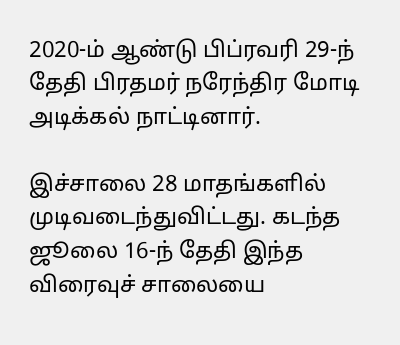2020-ம் ஆண்டு பிப்ரவரி 29-ந் தேதி பிரதமர் நரேந்திர மோடி அடிக்கல் நாட்டினார்.

இச்சாலை 28 மாதங்களில் முடிவடைந்துவிட்டது. கடந்த ஜூலை 16-ந் தேதி இந்த விரைவுச் சாலையை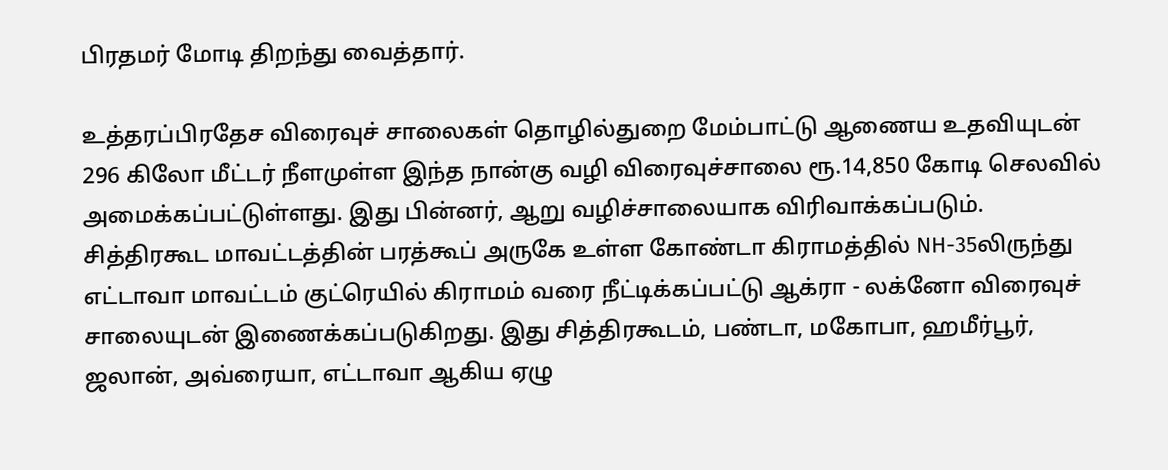பிரதமர் மோடி திறந்து வைத்தார்.

உத்தரப்பிரதேச விரைவுச் சாலைகள் தொழில்துறை மேம்பாட்டு ஆணைய உதவியுடன் 296 கிலோ மீட்டர் நீளமுள்ள இந்த நான்கு வழி விரைவுச்சாலை ரூ.14,850 கோடி செலவில் அமைக்கப்பட்டுள்ளது. இது பின்னர், ஆறு வழிச்சாலையாக விரிவாக்கப்படும். சித்திரகூட மாவட்டத்தின் பரத்கூப் அருகே உள்ள கோண்டா கிராமத்தில் NH-35லிருந்து எட்டாவா மாவட்டம் குட்ரெயில் கிராமம் வரை நீட்டிக்கப்பட்டு ஆக்ரா - லக்னோ விரைவுச் சாலையுடன் இணைக்கப்படுகிறது. இது சித்திரகூடம், பண்டா, மகோபா, ஹமீர்பூர், ஜலான், அவ்ரையா, எட்டாவா ஆகிய ஏழு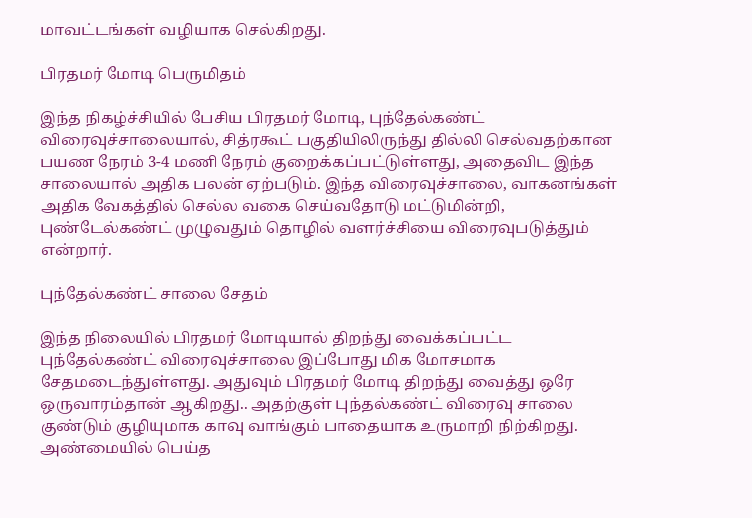மாவட்டங்கள் வழியாக செல்கிறது.

பிரதமர் மோடி பெருமிதம்

இந்த நிகழ்ச்சியில் பேசிய பிரதமர் மோடி, புந்தேல்கண்ட் விரைவுச்சாலையால், சித்ரகூட் பகுதியிலிருந்து தில்லி செல்வதற்கான பயண நேரம் 3-4 மணி நேரம் குறைக்கப்பட்டுள்ளது, அதைவிட இந்த சாலையால் அதிக பலன் ஏற்படும். இந்த விரைவுச்சாலை, வாகனங்கள் அதிக வேகத்தில் செல்ல வகை செய்வதோடு மட்டுமின்றி, புண்டேல்கண்ட் முழுவதும் தொழில் வளர்ச்சியை விரைவுபடுத்தும் என்றார்.

புந்தேல்கண்ட் சாலை சேதம்

இந்த நிலையில் பிரதமர் மோடியால் திறந்து வைக்கப்பட்ட புந்தேல்கண்ட் விரைவுச்சாலை இப்போது மிக மோசமாக சேதமடைந்துள்ளது. அதுவும் பிரதமர் மோடி திறந்து வைத்து ஒரே ஒருவாரம்தான் ஆகிறது.. அதற்குள் புந்தல்கண்ட் விரைவு சாலை குண்டும் குழியுமாக காவு வாங்கும் பாதையாக உருமாறி நிற்கிறது. அண்மையில் பெய்த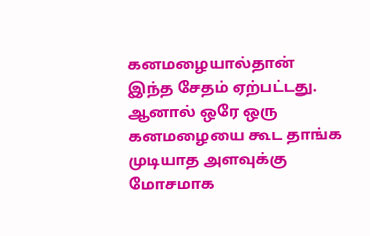கனமழையால்தான் இந்த சேதம் ஏற்பட்டது. ஆனால் ஒரே ஒரு கனமழையை கூட தாங்க முடியாத அளவுக்கு மோசமாக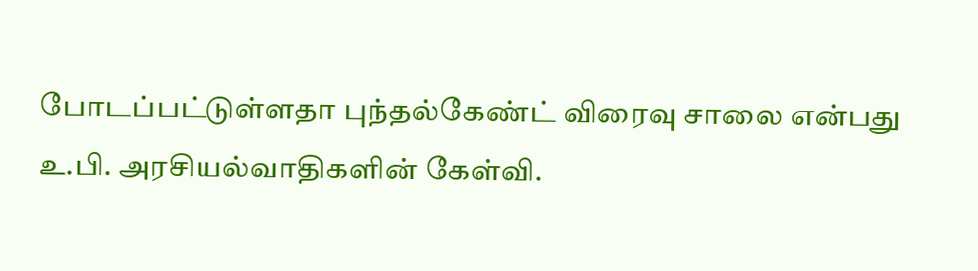போடப்பட்டுள்ளதா புந்தல்கேண்ட் விரைவு சாலை என்பது உ.பி. அரசியல்வாதிகளின் கேள்வி.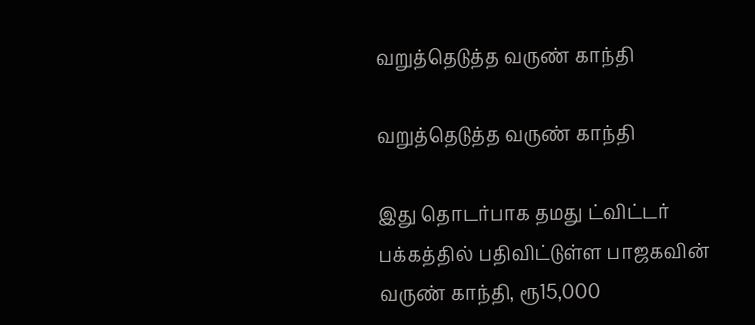வறுத்தெடுத்த வருண் காந்தி

வறுத்தெடுத்த வருண் காந்தி

இது தொடர்பாக தமது ட்விட்டர் பக்கத்தில் பதிவிட்டுள்ள பாஜகவின் வருண் காந்தி, ரூ15,000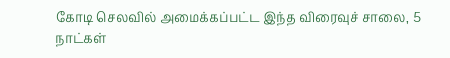கோடி செலவில் அமைக்கப்பட்ட இந்த விரைவுச் சாலை, 5 நாட்கள்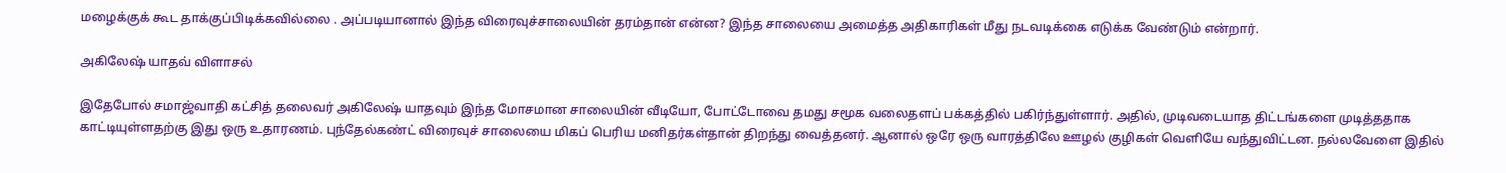மழைக்குக் கூட தாக்குப்பிடிக்கவில்லை . அப்படியானால் இந்த விரைவுச்சாலையின் தரம்தான் என்ன? இந்த சாலையை அமைத்த அதிகாரிகள் மீது நடவடிக்கை எடுக்க வேண்டும் என்றார்.

அகிலேஷ் யாதவ் விளாசல்

இதேபோல் சமாஜ்வாதி கட்சித் தலைவர் அகிலேஷ் யாதவும் இந்த மோசமான சாலையின் வீடியோ, போட்டோவை தமது சமூக வலைதளப் பக்கத்தில் பகிர்ந்துள்ளார். அதில், முடிவடையாத திட்டங்களை முடித்ததாக காட்டியுள்ளதற்கு இது ஒரு உதாரணம். புந்தேல்கண்ட் விரைவுச் சாலையை மிகப் பெரிய மனிதர்கள்தான் திறந்து வைத்தனர். ஆனால் ஒரே ஒரு வாரத்திலே ஊழல் குழிகள் வெளியே வந்துவிட்டன. நல்லவேளை இதில்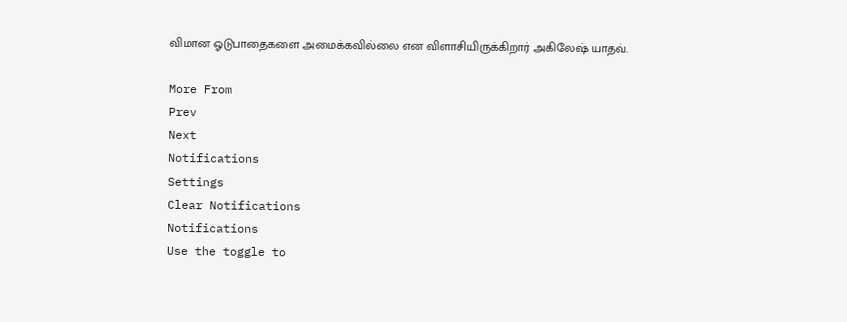விமான ஓடுபாதைகளை அமைக்கவில்லை என விளாசியிருக்கிறார் அகிலேஷ் யாதவ்.

More From
Prev
Next
Notifications
Settings
Clear Notifications
Notifications
Use the toggle to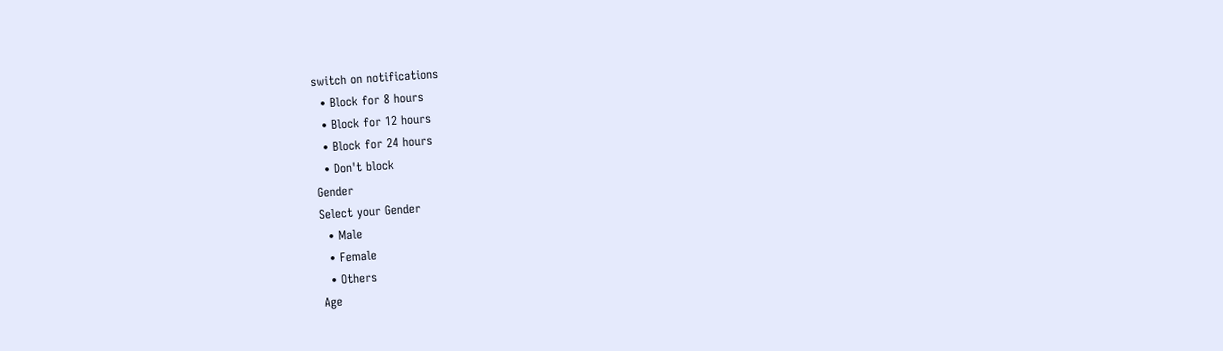switch on notifications
  • Block for 8 hours
  • Block for 12 hours
  • Block for 24 hours
  • Don't block
Gender
Select your Gender
  • Male
  • Female
  • Others
Age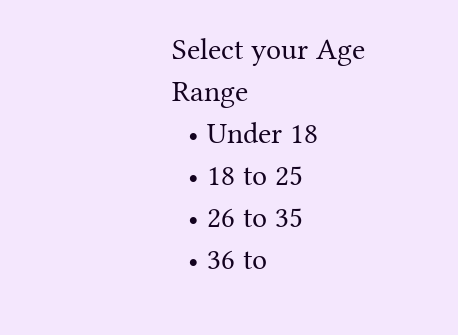Select your Age Range
  • Under 18
  • 18 to 25
  • 26 to 35
  • 36 to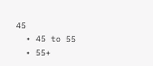45
  • 45 to 55
  • 55+